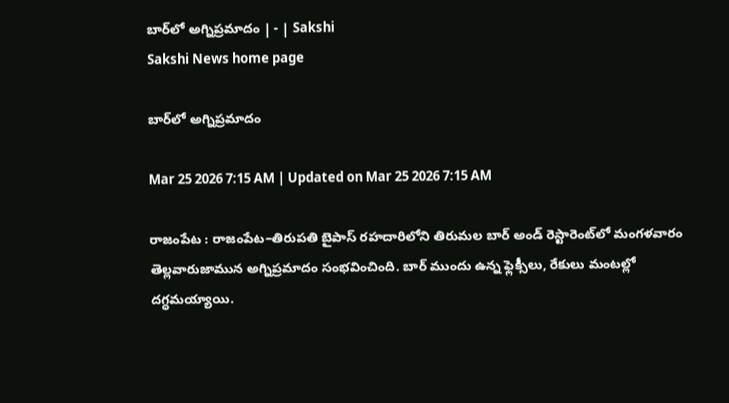బార్‌లో అగ్నిప్రమాదం | - | Sakshi
Sakshi News home page

బార్‌లో అగ్నిప్రమాదం

Mar 25 2026 7:15 AM | Updated on Mar 25 2026 7:15 AM

రాజంపేట : రాజంపేట–తిరుపతి బైపాస్‌ రహదారిలోని తిరుమల బార్‌ అండ్‌ రెస్టారెంట్‌లో మంగళవారం తెల్లవారుజామున అగ్నిప్రమాదం సంభవించింది. బార్‌ ముందు ఉన్న ఫ్లెక్సీలు, రేకులు మంటల్లో దగ్ధమయ్యాయి.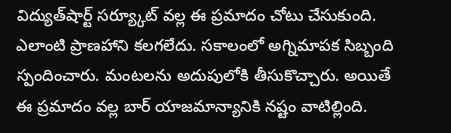విద్యుత్‌షార్ట్‌ సర్య్కూట్‌ వల్ల ఈ ప్రమాదం చోటు చేసుకుంది. ఎలాంటి ప్రాణహాని కలగలేదు. సకాలంలో అగ్నిమాపక సిబ్బంది స్పందించారు. మంటలను అదుపులోకి తీసుకొచ్చారు. అయితే ఈ ప్రమాదం వల్ల బార్‌ యాజమాన్యానికి నష్టం వాటిల్లింది.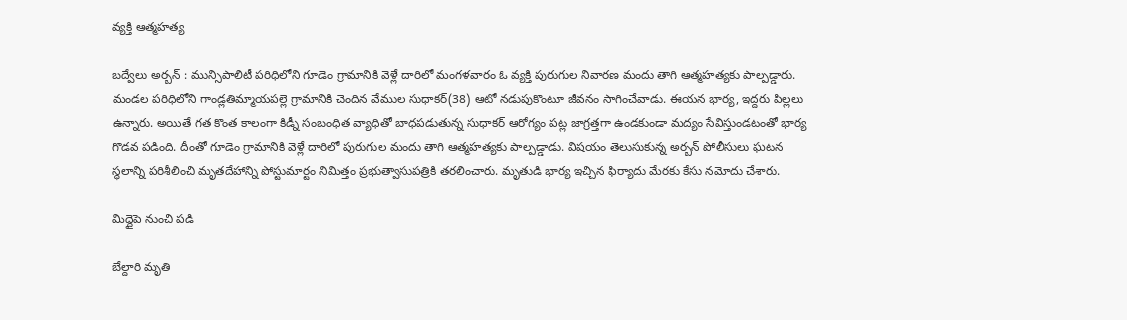వ్యక్తి ఆత్మహత్య

బద్వేలు అర్బన్‌ : మున్సిపాలిటీ పరిధిలోని గూడెం గ్రామానికి వెళ్లే దారిలో మంగళవారం ఓ వ్యక్తి పురుగుల నివారణ మందు తాగి ఆత్మహత్యకు పాల్పడ్డారు. మండల పరిధిలోని గాండ్లతిమ్మాయపల్లె గ్రామానికి చెందిన వేముల సుధాకర్‌(38) ఆటో నడుపుకొంటూ జీవనం సాగించేవాడు. ఈయన భార్య, ఇద్దరు పిల్లలు ఉన్నారు. అయితే గత కొంత కాలంగా కిడ్నీ సంబంధిత వ్యాధితో బాధపడుతున్న సుధాకర్‌ ఆరోగ్యం పట్ల జాగ్రత్తగా ఉండకుండా మద్యం సేవిస్తుండటంతో భార్య గొడవ పడింది. దీంతో గూడెం గ్రామానికి వెళ్లే దారిలో పురుగుల మందు తాగి ఆత్మహత్యకు పాల్పడ్డాడు. విషయం తెలుసుకున్న అర్బన్‌ పోలీసులు ఘటన స్థలాన్ని పరిశీలించి మృతదేహాన్ని పోస్టుమార్టం నిమిత్తం ప్రభుత్వాసుపత్రికి తరలించారు. మృతుడి భార్య ఇచ్చిన ఫిర్యాదు మేరకు కేసు నమోదు చేశారు.

మిద్దైపె నుంచి పడి

బేల్దారి మృతి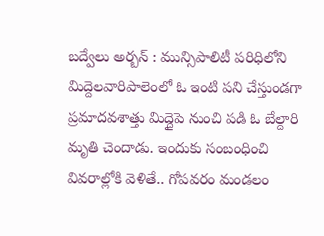బద్వేలు అర్బన్‌ : మున్సిపాలిటీ పరిధిలోని మిద్దెలవారిపాలెంలో ఓ ఇంటి పని చేస్తుండగా ప్రమాదవశాత్తు మిద్దైపె నుంచి పడి ఓ బేల్దారి మృతి చెందాడు. ఇందుకు సంబంధించి వివరాల్లోకి వెళితే.. గోపవరం మండలం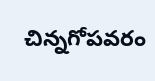చిన్నగోపవరం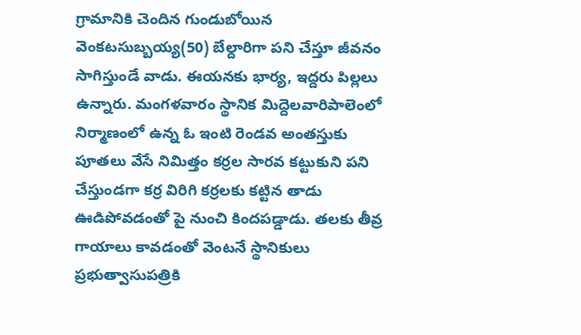గ్రామానికి చెందిన గుండుబోయిన వెంకటసుబ్బయ్య(50) బేల్దారిగా పని చేస్తూ జీవనం సాగిస్తుండే వాడు. ఈయనకు భార్య, ఇద్దరు పిల్లలు ఉన్నారు. మంగళవారం స్థానిక మిద్దెలవారిపాలెంలో నిర్మాణంలో ఉన్న ఓ ఇంటి రెండవ అంతస్తుకు పూతలు వేసే నిమిత్తం కర్రల సారవ కట్టుకుని పని చేస్తుండగా కర్ర విరిగి కర్రలకు కట్టిన తాడు ఊడిపోవడంతో పై నుంచి కిందపడ్డాడు. తలకు తీవ్ర గాయాలు కావడంతో వెంటనే స్థానికులు ప్రభుత్వాసుపత్రికి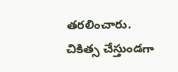తరలించారు. చికిత్స చేస్తుండగా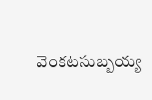వెంకటసుబ్బయ్య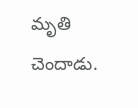మృతి చెందాడు.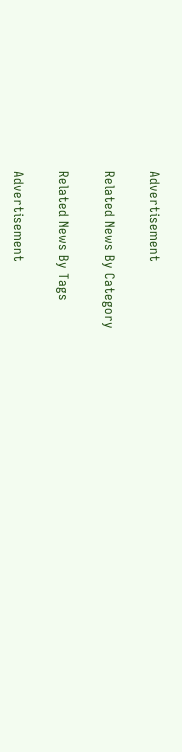Advertisement

Related News By Category

Related News By Tags

Advertisement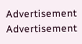Advertisement
Advertisement